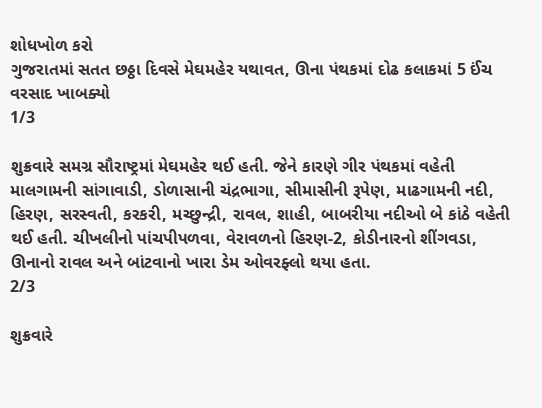શોધખોળ કરો
ગુજરાતમાં સતત છઠ્ઠા દિવસે મેઘમહેર યથાવત, ઊના પંથકમાં દોઢ કલાકમાં 5 ઈંચ વરસાદ ખાબક્યો
1/3

શુક્રવારે સમગ્ર સૌરાષ્ટ્રમાં મેઘમહેર થઈ હતી. જેને કારણે ગીર પંથકમાં વહેતી માલગામની સાંગાવાડી, ડોળાસાની ચંદ્રભાગા, સીમાસીની રૂપેણ, માઢગામની નદી, હિરણ, સરસ્વતી, કરકરી, મચ્છુન્દ્રી, રાવલ, શાહી, બાબરીયા નદીઓ બે કાંઠે વહેતી થઈ હતી. ચીખલીનો પાંચપીપળવા, વેરાવળનો હિરણ-2, કોડીનારનો શીંગવડા, ઊનાનો રાવલ અને બાંટવાનો ખારા ડેમ ઓવરફ્લો થયા હતા.
2/3

શુક્રવારે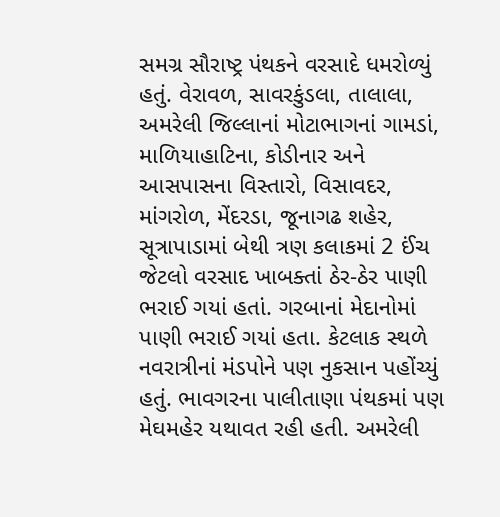સમગ્ર સૌરાષ્ટ્ર પંથકને વરસાદે ધમરોળ્યું હતું. વેરાવળ, સાવરકુંડલા, તાલાલા, અમરેલી જિલ્લાનાં મોટાભાગનાં ગામડાં, માળિયાહાટિના, કોડીનાર અને આસપાસના વિસ્તારો, વિસાવદર, માંગરોળ, મેંદરડા, જૂનાગઢ શહેર, સૂત્રાપાડામાં બેથી ત્રણ કલાકમાં 2 ઈંચ જેટલો વરસાદ ખાબક્તાં ઠેર-ઠેર પાણી ભરાઈ ગયાં હતાં. ગરબાનાં મેદાનોમાં પાણી ભરાઈ ગયાં હતા. કેટલાક સ્થળે નવરાત્રીનાં મંડપોને પણ નુકસાન પહોંચ્યું હતું. ભાવગરના પાલીતાણા પંથકમાં પણ મેઘમહેર યથાવત રહી હતી. અમરેલી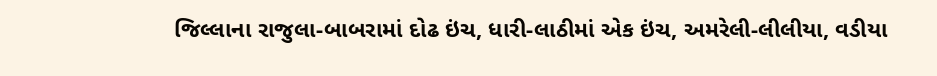જિલ્લાના રાજુલા-બાબરામાં દોઢ ઇંચ, ધારી-લાઠીમાં એક ઇંચ, અમરેલી-લીલીયા, વડીયા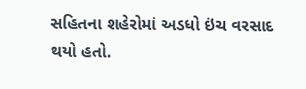સહિતના શહેરોમાં અડધો ઇંચ વરસાદ થયો હતો.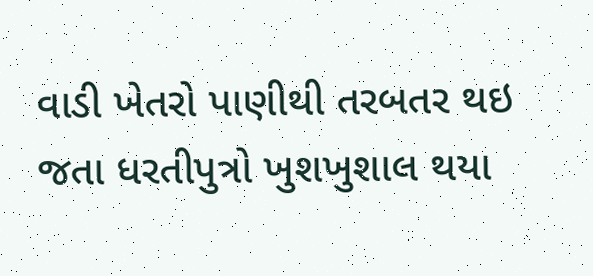વાડી ખેતરો પાણીથી તરબતર થઇ જતા ધરતીપુત્રો ખુશખુશાલ થયા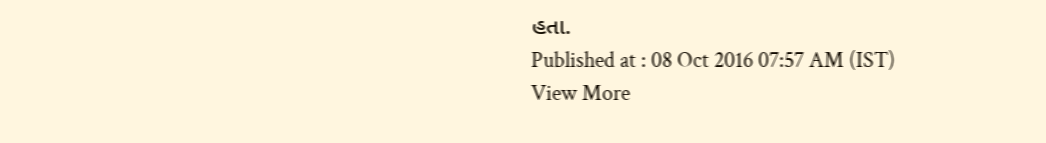હતા.
Published at : 08 Oct 2016 07:57 AM (IST)
View More